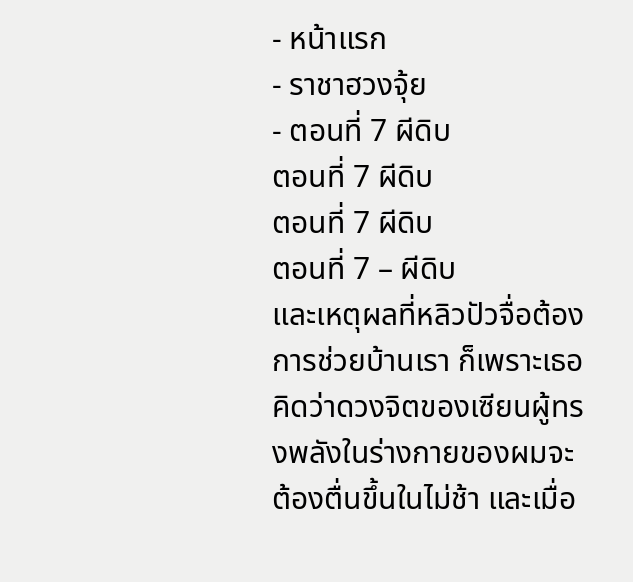- หน้าแรก
- ราชาฮวงจุ้ย
- ตอนที่ 7 ผีดิบ
ตอนที่ 7 ผีดิบ
ตอนที่ 7 ผีดิบ
ตอนที่ 7 – ผีดิบ
และเหตุผลที่หลิวปัวจื่อต้องการช่วยบ้านเรา ก็เพราะเธอคิดว่าดวงจิตของเซียนผู้ทรงพลังในร่างกายของผมจะต้องตื่นขึ้นในไม่ช้า และเมื่อ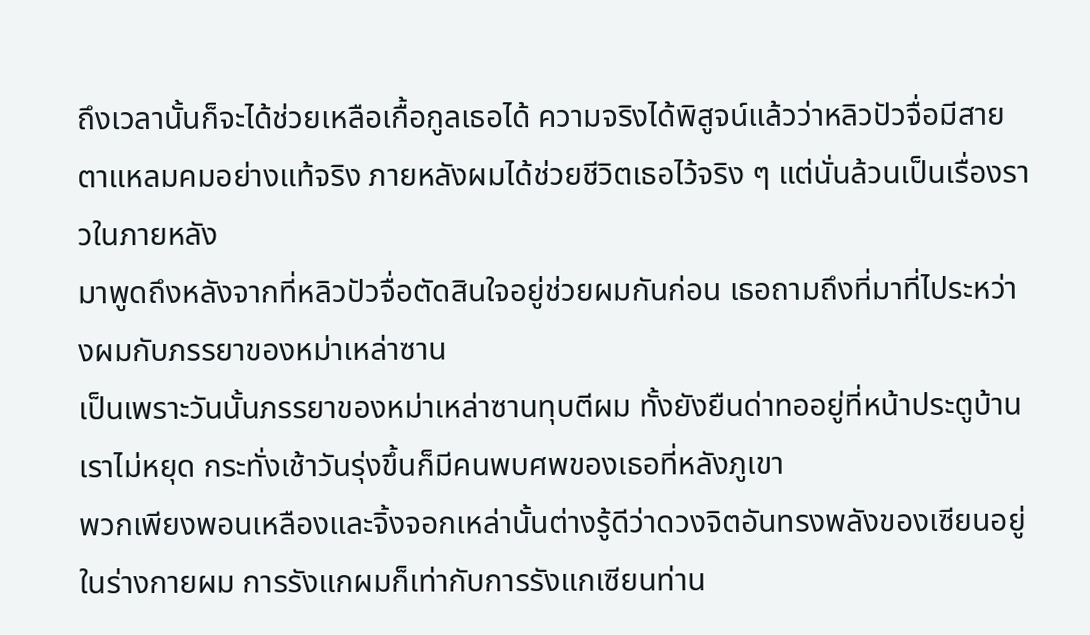ถึงเวลานั้นก็จะได้ช่วยเหลือเกื้อกูลเธอได้ ความจริงได้พิสูจน์แล้วว่าหลิวปัวจื่อมีสายตาแหลมคมอย่างแท้จริง ภายหลังผมได้ช่วยชีวิตเธอไว้จริง ๆ แต่นั่นล้วนเป็นเรื่องราวในภายหลัง
มาพูดถึงหลังจากที่หลิวปัวจื่อตัดสินใจอยู่ช่วยผมกันก่อน เธอถามถึงที่มาที่ไประหว่างผมกับภรรยาของหม่าเหล่าซาน
เป็นเพราะวันนั้นภรรยาของหม่าเหล่าซานทุบตีผม ทั้งยังยืนด่าทออยู่ที่หน้าประตูบ้านเราไม่หยุด กระทั่งเช้าวันรุ่งขึ้นก็มีคนพบศพของเธอที่หลังภูเขา
พวกเพียงพอนเหลืองและจิ้งจอกเหล่านั้นต่างรู้ดีว่าดวงจิตอันทรงพลังของเซียนอยู่ในร่างกายผม การรังแกผมก็เท่ากับการรังแกเซียนท่าน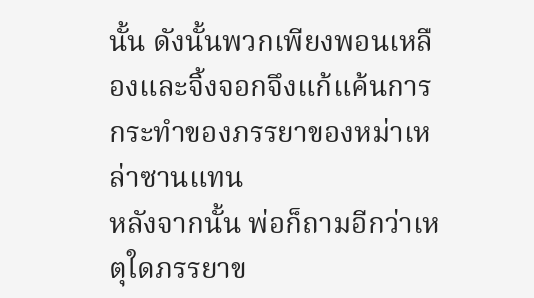นั้น ดังนั้นพวกเพียงพอนเหลืองและจิ้งจอกจึงแก้แค้นการกระทำของภรรยาของหม่าเหล่าซานแทน
หลังจากนั้น พ่อก็ถามอีกว่าเหตุใดภรรยาข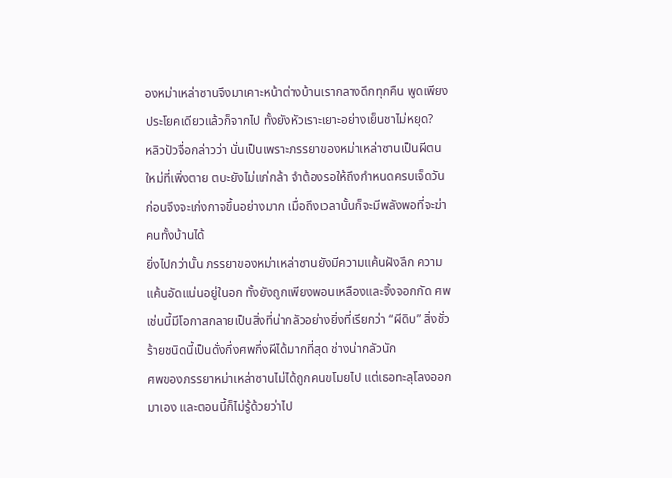องหม่าเหล่าซานจึงมาเคาะหน้าต่างบ้านเรากลางดึกทุกคืน พูดเพียงประโยคเดียวแล้วก็จากไป ทั้งยังหัวเราะเยาะอย่างเย็นชาไม่หยุด?
หลิวปัวจื่อกล่าวว่า นั่นเป็นเพราะภรรยาของหม่าเหล่าซานเป็นผีตนใหม่ที่เพิ่งตาย ตบะยังไม่แก่กล้า จำต้องรอให้ถึงกำหนดครบเจ็ดวันก่อนจึงจะเก่งกาจขึ้นอย่างมาก เมื่อถึงเวลานั้นก็จะมีพลังพอที่จะฆ่าคนทั้งบ้านได้
ยิ่งไปกว่านั้น ภรรยาของหม่าเหล่าซานยังมีความแค้นฝังลึก ความแค้นอัดแน่นอยู่ในอก ทั้งยังถูกเพียงพอนเหลืองและจิ้งจอกกัด ศพเช่นนี้มีโอกาสกลายเป็นสิ่งที่น่ากลัวอย่างยิ่งที่เรียกว่า “ผีดิบ” สิ่งชั่วร้ายชนิดนี้เป็นดั่งกึ่งศพกึ่งผีได้มากที่สุด ช่างน่ากลัวนัก
ศพของภรรยาหม่าเหล่าซานไม่ได้ถูกคนขโมยไป แต่เธอทะลุโลงออกมาเอง และตอนนี้ก็ไม่รู้ด้วยว่าไป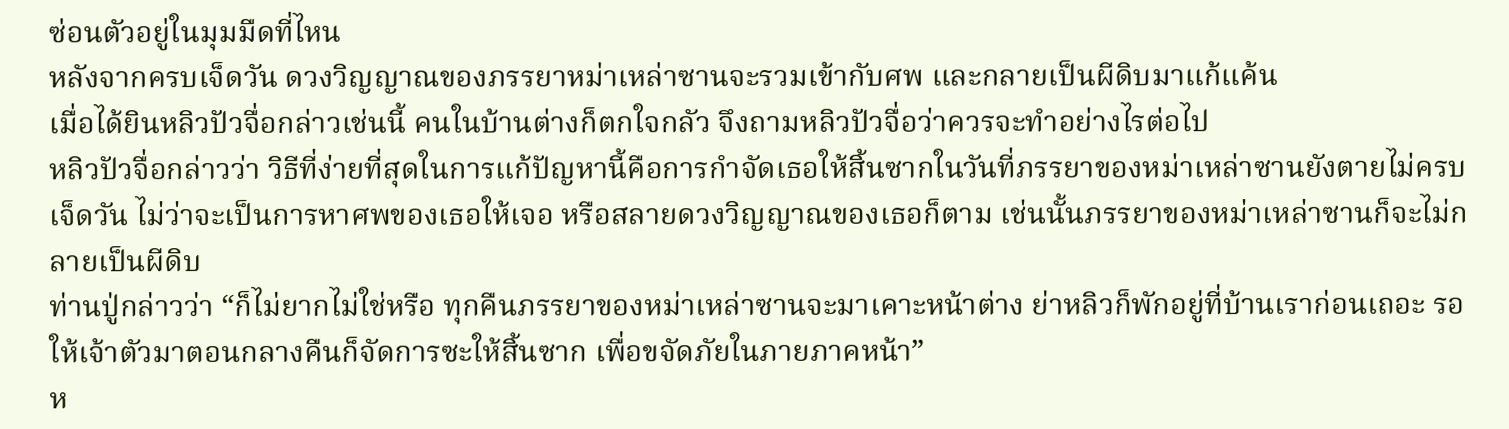ซ่อนตัวอยู่ในมุมมืดที่ไหน
หลังจากครบเจ็ดวัน ดวงวิญญาณของภรรยาหม่าเหล่าซานจะรวมเข้ากับศพ และกลายเป็นผีดิบมาแก้แค้น
เมื่อได้ยินหลิวปัวจื่อกล่าวเช่นนี้ คนในบ้านต่างก็ตกใจกลัว จึงถามหลิวปัวจื่อว่าควรจะทำอย่างไรต่อไป
หลิวปัวจื่อกล่าวว่า วิธีที่ง่ายที่สุดในการแก้ปัญหานี้คือการกำจัดเธอให้สิ้นซากในวันที่ภรรยาของหม่าเหล่าซานยังตายไม่ครบเจ็ดวัน ไม่ว่าจะเป็นการหาศพของเธอให้เจอ หรือสลายดวงวิญญาณของเธอก็ตาม เช่นนั้นภรรยาของหม่าเหล่าซานก็จะไม่กลายเป็นผีดิบ
ท่านปู่กล่าวว่า “ก็ไม่ยากไม่ใช่หรือ ทุกคืนภรรยาของหม่าเหล่าซานจะมาเคาะหน้าต่าง ย่าหลิวก็พักอยู่ที่บ้านเราก่อนเถอะ รอให้เจ้าตัวมาตอนกลางคืนก็จัดการซะให้สิ้นซาก เพื่อขจัดภัยในภายภาคหน้า”
ห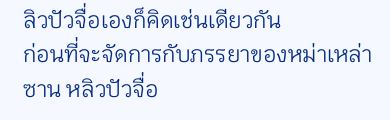ลิวปัวจื่อเองก็คิดเช่นเดียวกัน
ก่อนที่จะจัดการกับภรรยาของหม่าเหล่าซาน หลิวปัวจื่อ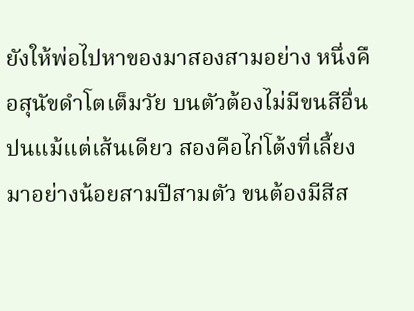ยังให้พ่อไปหาของมาสองสามอย่าง หนึ่งคือสุนัขดำโตเต็มวัย บนตัวต้องไม่มีขนสีอื่นปนแม้แต่เส้นเดียว สองคือไก่โต้งที่เลี้ยงมาอย่างน้อยสามปีสามตัว ขนต้องมีสีส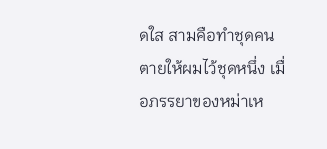ดใส สามคือทำชุดคนตายให้ผมไว้ชุดหนึ่ง เมื่อภรรยาของหม่าเห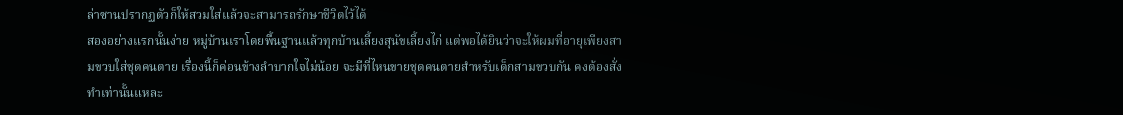ล่าซานปรากฏตัวก็ให้สวมใส่แล้วจะสามารถรักษาชีวิตไว้ได้
สองอย่างแรกนั้นง่าย หมู่บ้านเราโดยพื้นฐานแล้วทุกบ้านเลี้ยงสุนัขเลี้ยงไก่ แต่พอได้ยินว่าจะให้ผมที่อายุเพียงสามขวบใส่ชุดคนตาย เรื่องนี้ก็ค่อนข้างลำบากใจไม่น้อย จะมีที่ไหนขายชุดคนตายสำหรับเด็กสามขวบกัน คงต้องสั่งทำเท่านั้นแหละ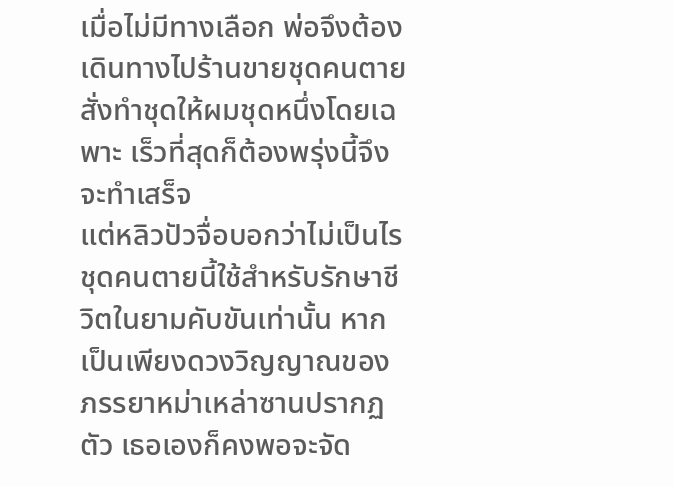เมื่อไม่มีทางเลือก พ่อจึงต้องเดินทางไปร้านขายชุดคนตาย สั่งทำชุดให้ผมชุดหนึ่งโดยเฉพาะ เร็วที่สุดก็ต้องพรุ่งนี้จึงจะทำเสร็จ
แต่หลิวปัวจื่อบอกว่าไม่เป็นไร ชุดคนตายนี้ใช้สำหรับรักษาชีวิตในยามคับขันเท่านั้น หากเป็นเพียงดวงวิญญาณของภรรยาหม่าเหล่าซานปรากฏตัว เธอเองก็คงพอจะจัด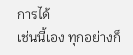การได้
เช่นนี้เอง ทุกอย่างก็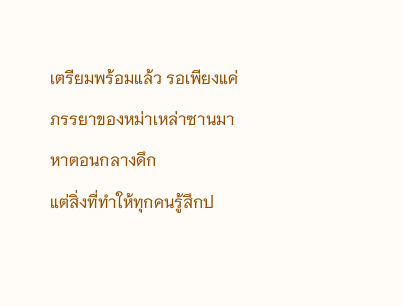เตรียมพร้อมแล้ว รอเพียงแค่ภรรยาของหม่าเหล่าซานมาหาตอนกลางดึก
แต่สิ่งที่ทำให้ทุกคนรู้สึกป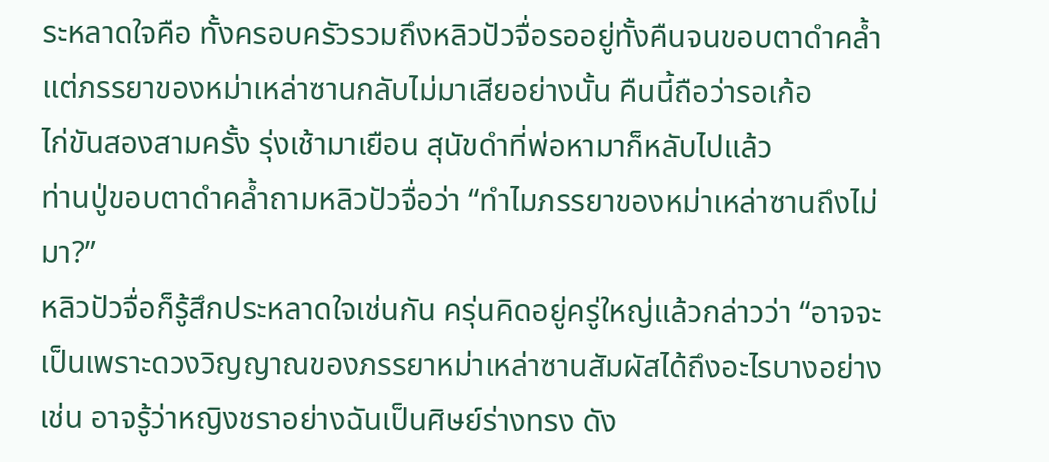ระหลาดใจคือ ทั้งครอบครัวรวมถึงหลิวปัวจื่อรออยู่ทั้งคืนจนขอบตาดำคล้ำ แต่ภรรยาของหม่าเหล่าซานกลับไม่มาเสียอย่างนั้น คืนนี้ถือว่ารอเก้อ
ไก่ขันสองสามครั้ง รุ่งเช้ามาเยือน สุนัขดำที่พ่อหามาก็หลับไปแล้ว
ท่านปู่ขอบตาดำคล้ำถามหลิวปัวจื่อว่า “ทำไมภรรยาของหม่าเหล่าซานถึงไม่มา?”
หลิวปัวจื่อก็รู้สึกประหลาดใจเช่นกัน ครุ่นคิดอยู่ครู่ใหญ่แล้วกล่าวว่า “อาจจะเป็นเพราะดวงวิญญาณของภรรยาหม่าเหล่าซานสัมผัสได้ถึงอะไรบางอย่าง เช่น อาจรู้ว่าหญิงชราอย่างฉันเป็นศิษย์ร่างทรง ดัง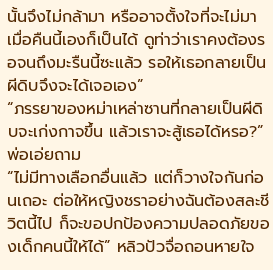นั้นจึงไม่กล้ามา หรืออาจตั้งใจที่จะไม่มาเมื่อคืนนี้เองก็เป็นได้ ดูท่าว่าเราคงต้องรอจนถึงมะรืนนี้ซะแล้ว รอให้เธอกลายเป็นผีดิบจึงจะได้เจอเอง”
“ภรรยาของหม่าเหล่าซานที่กลายเป็นผีดิบจะเก่งกาจขึ้น แล้วเราจะสู้เธอได้หรอ?” พ่อเอ่ยถาม
“ไม่มีทางเลือกอื่นแล้ว แต่ก็วางใจกันก่อนเถอะ ต่อให้หญิงชราอย่างฉันต้องสละชีวิตนี้ไป ก็จะขอปกป้องความปลอดภัยของเด็กคนนี้ให้ได้” หลิวปัวจื่อถอนหายใจ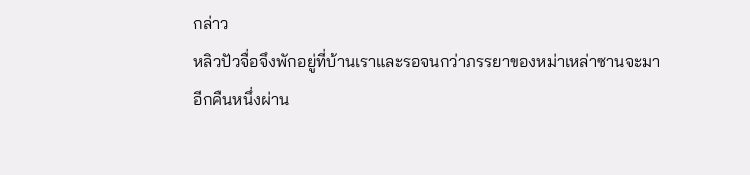กล่าว
หลิวปัวจื่อจึงพักอยู่ที่บ้านเราและรอจนกว่าภรรยาของหม่าเหล่าซานจะมา
อีกคืนหนึ่งผ่าน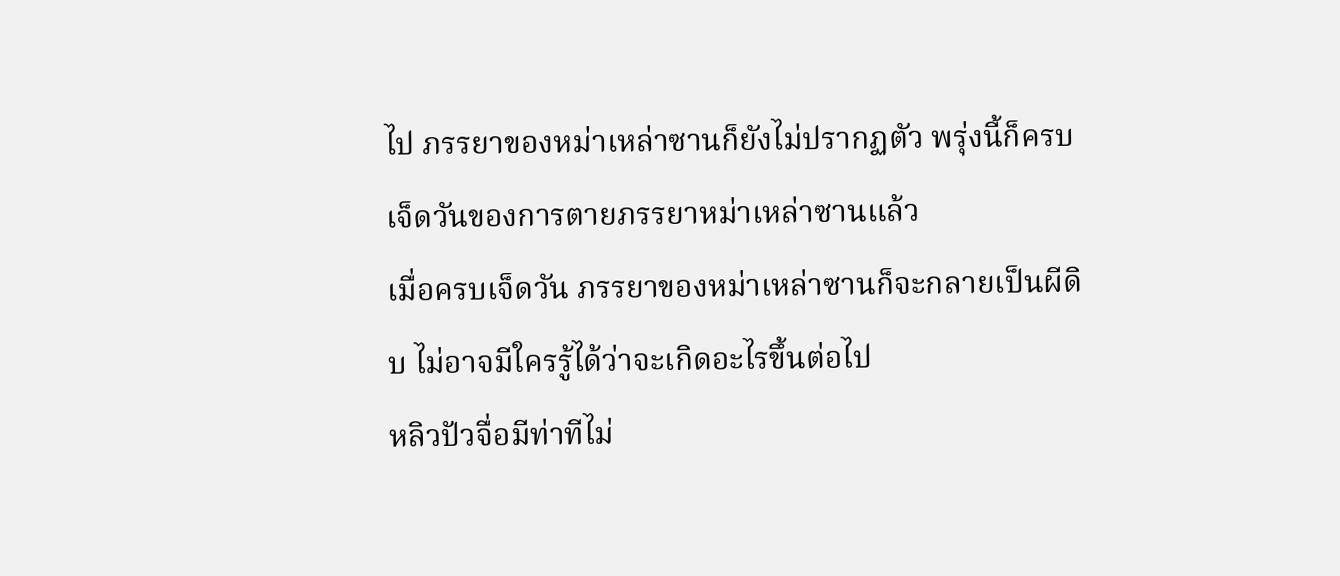ไป ภรรยาของหม่าเหล่าซานก็ยังไม่ปรากฏตัว พรุ่งนี้ก็ครบเจ็ดวันของการตายภรรยาหม่าเหล่าซานแล้ว
เมื่อครบเจ็ดวัน ภรรยาของหม่าเหล่าซานก็จะกลายเป็นผีดิบ ไม่อาจมีใครรู้ได้ว่าจะเกิดอะไรขึ้นต่อไป
หลิวปัวจื่อมีท่าทีไม่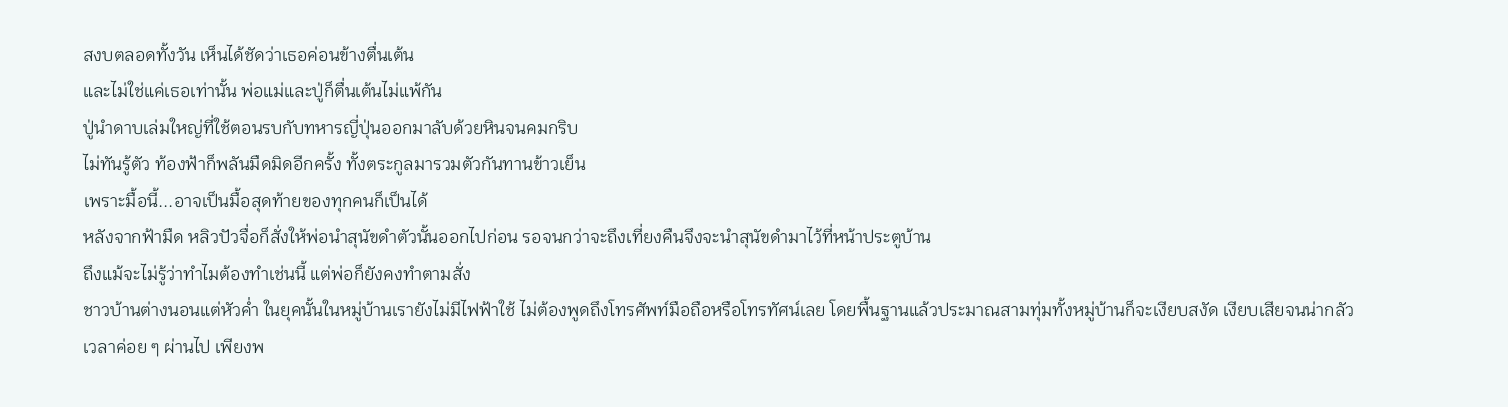สงบตลอดทั้งวัน เห็นได้ชัดว่าเธอค่อนข้างตื่นเต้น
และไม่ใช่แค่เธอเท่านั้น พ่อแม่และปู่ก็ตื่นเต้นไม่แพ้กัน
ปู่นำดาบเล่มใหญ่ที่ใช้ตอนรบกับทหารญี่ปุ่นออกมาลับด้วยหินจนคมกริบ
ไม่ทันรู้ตัว ท้องฟ้าก็พลันมืดมิดอีกครั้ง ทั้งตระกูลมารวมตัวกันทานข้าวเย็น
เพราะมื้อนี้...อาจเป็นมื้อสุดท้ายของทุกคนก็เป็นได้
หลังจากฟ้ามืด หลิวปัวจื่อก็สั่งให้พ่อนำสุนัขดำตัวนั้นออกไปก่อน รอจนกว่าจะถึงเที่ยงคืนจึงจะนำสุนัขดำมาไว้ที่หน้าประตูบ้าน
ถึงแม้จะไม่รู้ว่าทำไมต้องทำเช่นนี้ แต่พ่อก็ยังคงทำตามสั่ง
ชาวบ้านต่างนอนแต่หัวค่ำ ในยุคนั้นในหมู่บ้านเรายังไม่มีไฟฟ้าใช้ ไม่ต้องพูดถึงโทรศัพท์มือถือหรือโทรทัศน์เลย โดยพื้นฐานแล้วประมาณสามทุ่มทั้งหมู่บ้านก็จะเงียบสงัด เงียบเสียจนน่ากลัว
เวลาค่อย ๆ ผ่านไป เพียงพ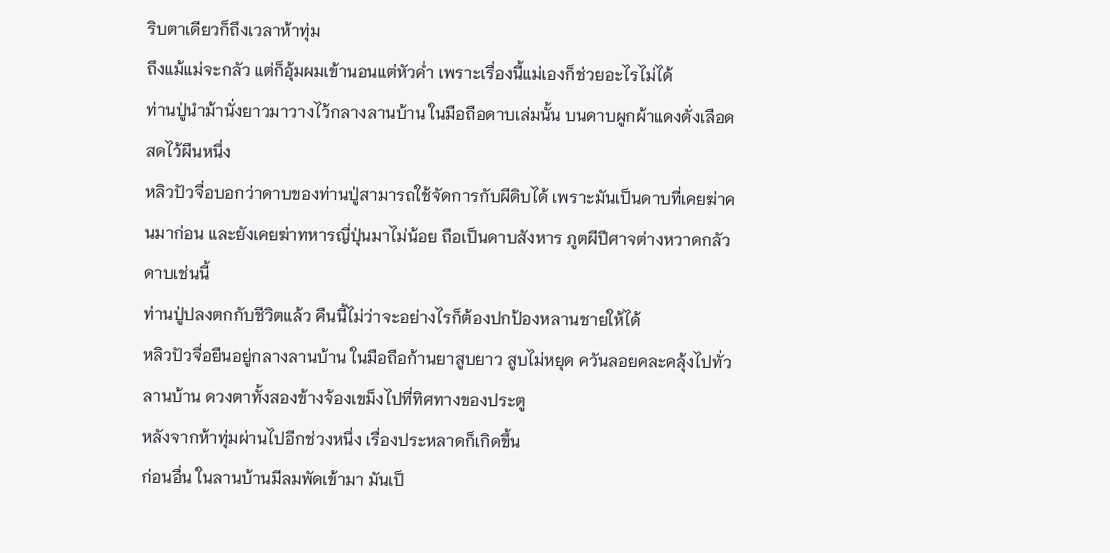ริบตาเดียวก็ถึงเวลาห้าทุ่ม
ถึงแม้แม่จะกลัว แต่ก็อุ้มผมเข้านอนแต่หัวค่ำ เพราะเรื่องนี้แม่เองก็ช่วยอะไรไม่ได้
ท่านปู่นำม้านั่งยาวมาวางไว้กลางลานบ้าน ในมือถือดาบเล่มนั้น บนดาบผูกผ้าแดงดั่งเลือดสดไว้ผืนหนึ่ง
หลิวปัวจื่อบอกว่าดาบของท่านปู่สามารถใช้จัดการกับผีดิบได้ เพราะมันเป็นดาบที่เคยฆ่าคนมาก่อน และยังเคยฆ่าทหารญี่ปุ่นมาไม่น้อย ถือเป็นดาบสังหาร ภูตผีปีศาจต่างหวาดกลัวดาบเช่นนี้
ท่านปู่ปลงตกกับชีวิตแล้ว คืนนี้ไม่ว่าจะอย่างไรก็ต้องปกป้องหลานชายให้ได้
หลิวปัวจื่อยืนอยู่กลางลานบ้าน ในมือถือก้านยาสูบยาว สูบไม่หยุด ควันลอยคละคลุ้งไปทั่วลานบ้าน ดวงตาทั้งสองข้างจ้องเขม็งไปที่ทิศทางของประตู
หลังจากห้าทุ่มผ่านไปอีกช่วงหนึ่ง เรื่องประหลาดก็เกิดขึ้น
ก่อนอื่น ในลานบ้านมีลมพัดเข้ามา มันเป็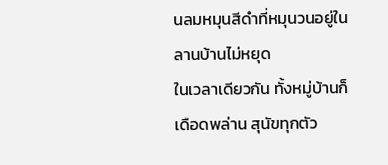นลมหมุนสีดำที่หมุนวนอยู่ในลานบ้านไม่หยุด
ในเวลาเดียวกัน ทั้งหมู่บ้านก็เดือดพล่าน สุนัขทุกตัว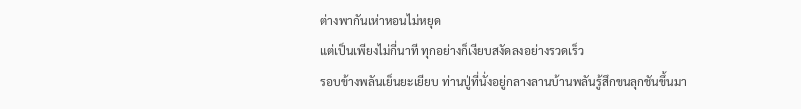ต่างพากันเห่าหอนไม่หยุด
แต่เป็นเพียงไม่กี่นาที ทุกอย่างก็เงียบสงัดลงอย่างรวดเร็ว
รอบข้างพลันเย็นยะเยียบ ท่านปู่ที่นั่งอยู่กลางลานบ้านพลันรู้สึกขนลุกชันขึ้นมา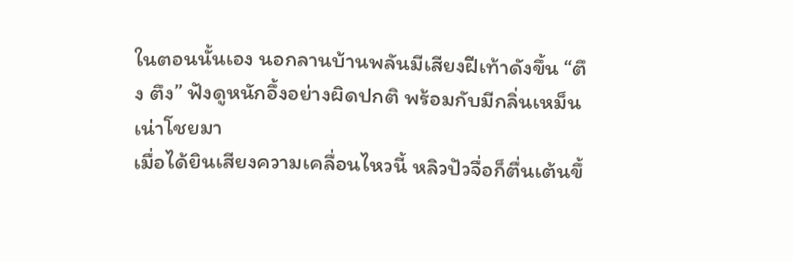ในตอนนั้นเอง นอกลานบ้านพลันมีเสียงฝีเท้าดังขึ้น “ตึง ตึง” ฟังดูหนักอึ้งอย่างผิดปกติ พร้อมกับมีกลิ่นเหม็นเน่าโชยมา
เมื่อได้ยินเสียงความเคลื่อนไหวนี้ หลิวปัวจื่อก็ตื่นเต้นขึ้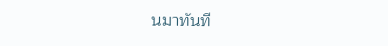นมาทันที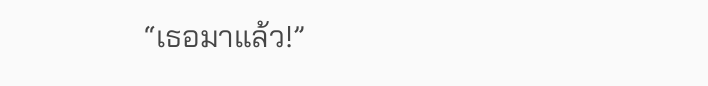“เธอมาแล้ว!”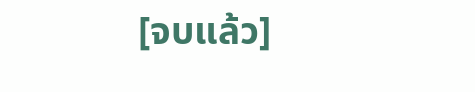[จบแล้ว]